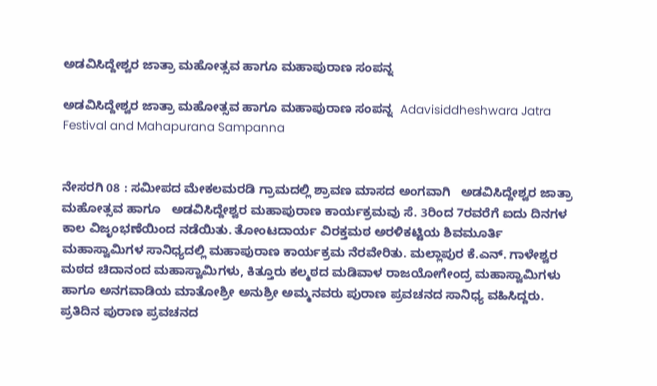ಅಡವಿಸಿದ್ದೇಶ್ವರ ಜಾತ್ರಾ ಮಹೋತ್ಸವ ಹಾಗೂ ಮಹಾಪುರಾಣ ಸಂಪನ್ನ

ಅಡವಿಸಿದ್ದೇಶ್ವರ ಜಾತ್ರಾ ಮಹೋತ್ಸವ ಹಾಗೂ ಮಹಾಪುರಾಣ ಸಂಪನ್ನ  Adavisiddheshwara Jatra Festival and Mahapurana Sampanna


ನೇಸರಗಿ 08 : ಸಮೀಪದ ಮೇಕಲಮರಡಿ ಗ್ರಾಮದಲ್ಲಿ ಶ್ರಾವಣ ಮಾಸದ ಅಂಗವಾಗಿ   ಅಡವಿಸಿದ್ದೇಶ್ವರ ಜಾತ್ರಾ ಮಹೋತ್ಸವ ಹಾಗೂ   ಅಡವಿಸಿದ್ದೇಶ್ವರ ಮಹಾಪುರಾಣ ಕಾರ್ಯಕ್ರಮವು ಸೆ. 3ರಿಂದ 7ರವರೆಗೆ ಐದು ದಿನಗಳ ಕಾಲ ವಿಜೃಂಭಣೆಯಿಂದ ನಡೆಯಿತು. ತೋಂಟದಾರ್ಯ ವಿರಕ್ತಮಠ ಅರಳಿಕಟ್ಟಿಯ ಶಿವಮೂರ್ತಿ ಮಹಾಸ್ವಾಮಿಗಳ ಸಾನಿಧ್ಯದಲ್ಲಿ ಮಹಾಪುರಾಣ ಕಾರ್ಯಕ್ರಮ ನೆರವೇರಿತು. ಮಲ್ಲಾಪುರ ಕೆ.ಎನ್‌. ಗಾಳೇಶ್ವರ ಮಠದ ಚಿದಾನಂದ ಮಹಾಸ್ವಾಮಿಗಳು, ಕಿತ್ತೂರು ಕಲ್ಮಠದ ಮಡಿವಾಳ ರಾಜಯೋಗೇಂದ್ರ ಮಹಾಸ್ವಾಮಿಗಳು ಹಾಗೂ ಅನಗವಾಡಿಯ ಮಾತೋಶ್ರೀ ಅನುಶ್ರೀ ಅಮ್ಮನವರು ಪುರಾಣ ಪ್ರವಚನದ ಸಾನಿಧ್ಯ ವಹಿಸಿದ್ದರು. ಪ್ರತಿದಿನ ಪುರಾಣ ಪ್ರವಚನದ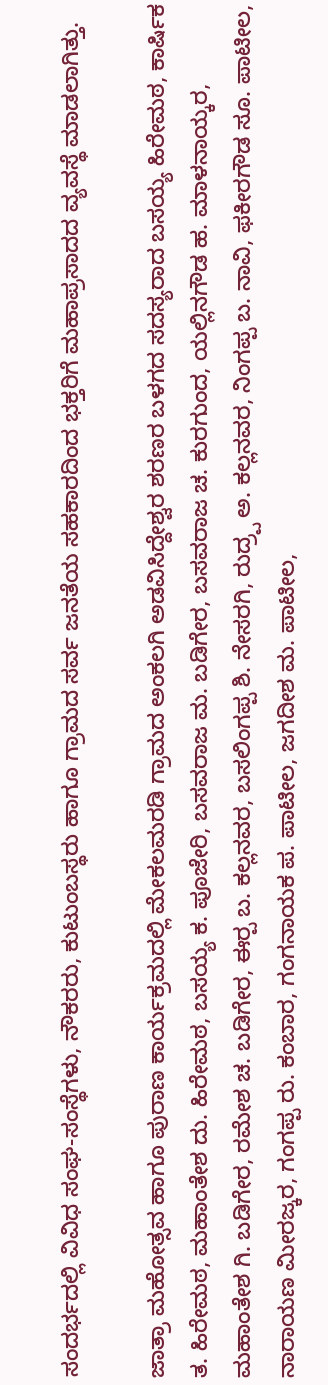ಸಂದರ್ಭದಲ್ಲಿ ವಿವಿಧ ಸಂಘ-ಸಂಸ್ಥೆಗಳು, ನೌಕರರು, ಕುಟುಂಬಸ್ಥರು ಹಾಗೂ ಗ್ರಾಮದ ಸರ್ವ ಜನತೆಯ ಸಹಕಾರದಿಂದ ಭಕ್ತರಿಗೆ ಮಹಾಪ್ರಸಾದದ ವ್ಯವಸ್ಥೆ ಮಾಡಲಾಗಿತ್ತು.

ಜಾತ್ರಾ ಮಹೋತ್ಸವ ಹಾಗೂ ಪುರಾಣ ಕಾರ್ಯಕ್ರಮದಲ್ಲಿ ಮೇಕಲಮರಡಿ ಗ್ರಾಮದ ಅಂಕಲಗಿ ಅಡವಿಸಿದ್ದೇಶ್ವರ ಶರಣರ ಬಳಗದ ಸದಸ್ಯರಾದ ಬಸಯ್ಯ ಹಿರೇಮಠ, ಕಾರ್ಷಿಕ ತ. ಹಿರೇಮಠ, ಮಹಾಂತೇಶ ದು. ಹಿರೇಮಠ, ಬಸಯ್ಯ ಕ. ಪೂಜೇರಿ, ಬಸವರಾಜ ಮ. ಬಡಿಗೇರ, ಬಸವರಾಜ ಚ. ಕುರಗುಂದ, ಯಲ್ಲಿನಗೌಡ ಹ. ಮಾಳನಾಯ್ಕರ, ಮಹಾಂತೇಶ ಗಿ. ಬಡಿಗೇರ, ರಮೇಶ ಚ. ಬಡಿಗೇರ, ಈರ‍್ಪ ಬ. ಕಲ್ಲನವರ, ಬಸಲಿಂಗಪ್ಪ ಶಿ. ನೇಸರಗಿ, ರುದ್ರ‍್ಪ ಅ. ಕಲ್ಲನವರ, ನಿಂಗಪ್ಪ ಬ. ನಾವಿ, ಫಕೀರಗೌಡ ಸೂ. ಪಾಟೀಲ, ನಾರಾಯಣ ಮೀರಜ್ಕರ, ಗಂಗಪ್ಪ ರು. ಕಂಬಾರ, ಗಂಗನಾಯಕ ಪ. ಪಾಟೀಲ, ಜಗದೀಶ ಮ. ಪಾಟೀಲ,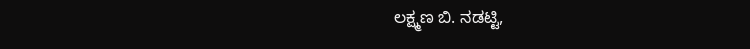ಲಕ್ಷ್ಮಣ ಬಿ. ನಡಟ್ಟಿ,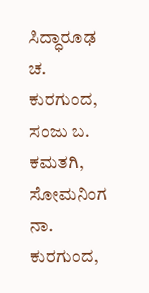ಸಿದ್ಧಾರೂಢ ಚ. ಕುರಗುಂದ, ಸಂಜು ಬ. ಕಮತಗಿ, ಸೋಮನಿಂಗ ನಾ. ಕುರಗುಂದ,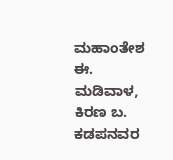ಮಹಾಂತೇಶ ಈ. ಮಡಿವಾಳ, ಕಿರಣ ಬ. ಕಡಪನವರ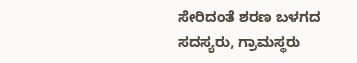ಸೇರಿದಂತೆ ಶರಣ ಬಳಗದ ಸದಸ್ಯರು, ಗ್ರಾಮಸ್ಥರು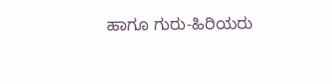ಹಾಗೂ ಗುರು-ಹಿರಿಯರು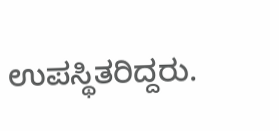ಉಪಸ್ಥಿತರಿದ್ದರು.